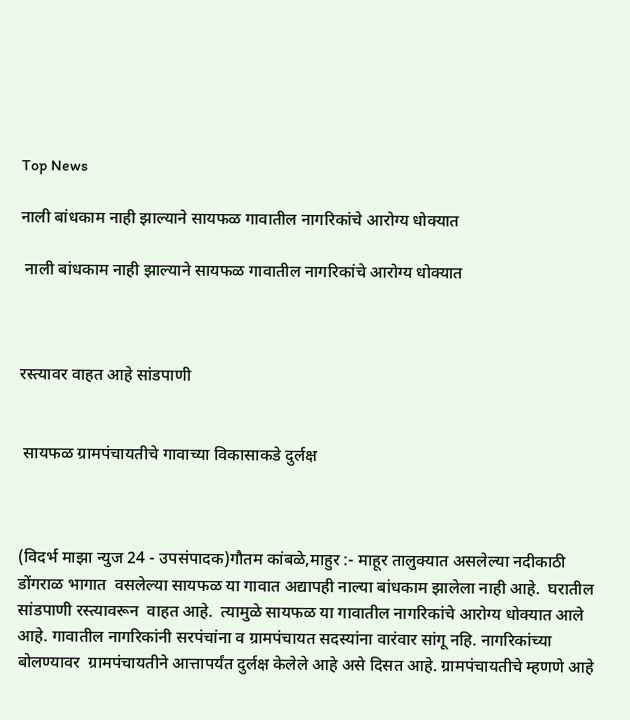Top News

नाली बांधकाम नाही झाल्याने सायफळ गावातील नागरिकांचे आरोग्य धोक्यात ‌

 नाली बांधकाम नाही झाल्याने सायफळ गावातील नागरिकांचे आरोग्य धोक्यात



रस्त्यावर वाहत आहे सांडपाणी


 सायफळ ग्रामपंचायतीचे गावाच्या विकासाकडे दुर्लक्ष



(विदर्भ माझा न्युज 24 - उपसंपादक)गौतम कांबळे,माहुर :- माहूर तालुक्यात असलेल्या नदीकाठी डोंगराळ भागात  वसलेल्या सायफळ या गावात अद्यापही नाल्या बांधकाम झालेला नाही आहे.  घरातील सांडपाणी रस्त्यावरून  वाहत आहे.  त्यामुळे सायफळ या गावातील नागरिकांचे आरोग्य धोक्यात आले आहे. गावातील नागरिकांनी सरपंचांना व ग्रामपंचायत सदस्यांना वारंवार सांगू नहि. नागरिकांच्या बोलण्यावर  ग्रामपंचायतीने आत्तापर्यंत दुर्लक्ष केलेले आहे असे दिसत आहे. ग्रामपंचायतीचे म्हणणे आहे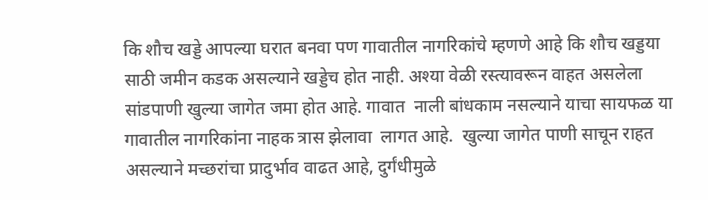कि शौच खड्डे आपल्या घरात बनवा पण गावातील नागरिकांचे म्हणणे आहे कि शौच खड्डया साठी जमीन कडक असल्याने खड्डेच होत नाही. अश्या वेळी रस्त्यावरून वाहत असलेला सांडपाणी खुल्या जागेत जमा होत आहे. गावात  नाली बांधकाम नसल्याने याचा सायफळ या गावातील नागरिकांना नाहक त्रास झेलावा  लागत आहे.  खुल्या जागेत पाणी साचून राहत असल्याने मच्छरांचा प्रादुर्भाव वाढत आहे, दुर्गंधीमुळे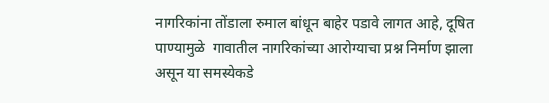नागरिकांना तोंडाला रुमाल बांधून बाहेर पडावे लागत आहे, दूषित पाण्यामुळे  गावातील नागरिकांच्या आरोग्याचा प्रश्न निर्माण झाला असून या समस्येकडे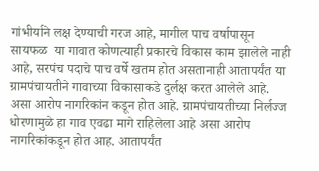गांभीर्याने लक्ष देण्याची गरज आहे, मागील पाच वर्षापासून सायफळ  या गावात कोणत्याही प्रकारचे विकास काम झालेले नाही आहे, सरपंच पदाचे पाच वर्षे खतम होत असतानाही आतापर्यंत या ग्रामपंचायतीने गावाच्या विकासाकडे दुर्लक्ष करत आलेले आहे. असा आरोप नागरिकांन कडून होत आहे. ग्रामपंचायतीच्या निर्लज्ज धोरणामुळे हा गाव एवढा मागे राहिलेला आहे असा आरोप नागरिकांकडून होत आह. आतापर्यंत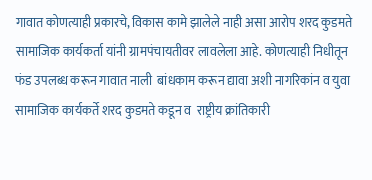गावात कोणत्याही प्रकारचे, विकास कामे झालेले नाही असा आरोप शरद कुडमते सामाजिक कार्यकर्ता यांनी ग्रामपंचायतीवर लावलेला आहे. कोणत्याही निधीतून फंड उपलब्ध करून गावात नाली  बांधकाम करून द्यावा अशी नागरिकांन व युवा सामाजिक कार्यकर्ते शरद कुडमते कडून व  राष्ट्रीय क्रांतिकारी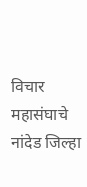विचार महासंघाचे नांदेड जिल्हा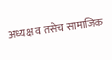अध्यक्ष व तसेच सामाजिक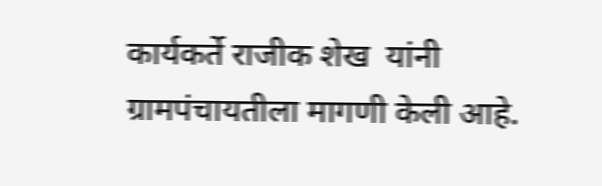कार्यकर्ते राजीक शेख  यांनी ग्रामपंचायतीला मागणी केली आहे.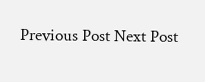Previous Post Next Post